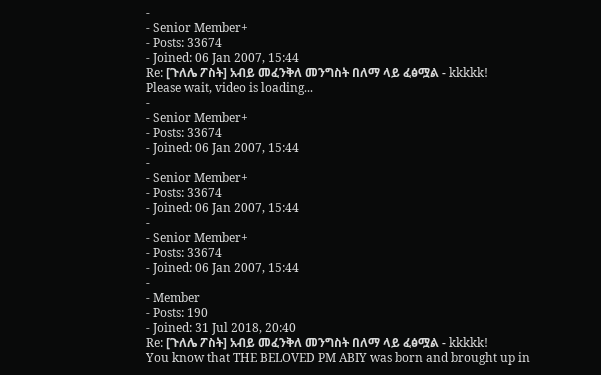-
- Senior Member+
- Posts: 33674
- Joined: 06 Jan 2007, 15:44
Re: [ጉለሌ ፖስት] አብይ መፈንቅለ መንግስት በለማ ላይ ፈፅሟል - kkkkk!
Please wait, video is loading...
-
- Senior Member+
- Posts: 33674
- Joined: 06 Jan 2007, 15:44
-
- Senior Member+
- Posts: 33674
- Joined: 06 Jan 2007, 15:44
-
- Senior Member+
- Posts: 33674
- Joined: 06 Jan 2007, 15:44
-
- Member
- Posts: 190
- Joined: 31 Jul 2018, 20:40
Re: [ጉለሌ ፖስት] አብይ መፈንቅለ መንግስት በለማ ላይ ፈፅሟል - kkkkk!
You know that THE BELOVED PM ABIY was born and brought up in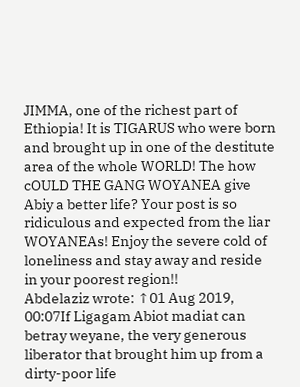JIMMA, one of the richest part of Ethiopia! It is TIGARUS who were born and brought up in one of the destitute area of the whole WORLD! The how cOULD THE GANG WOYANEA give Abiy a better life? Your post is so ridiculous and expected from the liar WOYANEAs! Enjoy the severe cold of loneliness and stay away and reside in your poorest region!!
Abdelaziz wrote: ↑01 Aug 2019, 00:07If Ligagam Abiot madiat can betray weyane, the very generous liberator that brought him up from a dirty-poor life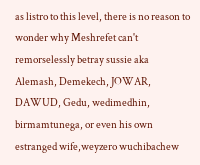as listro to this level, there is no reason to wonder why Meshrefet can't remorselessly betray sussie aka Alemash, Demekech, JOWAR, DAWUD, Gedu, wedimedhin, birmamtunega, or even his own estranged wife,weyzero wuchibachew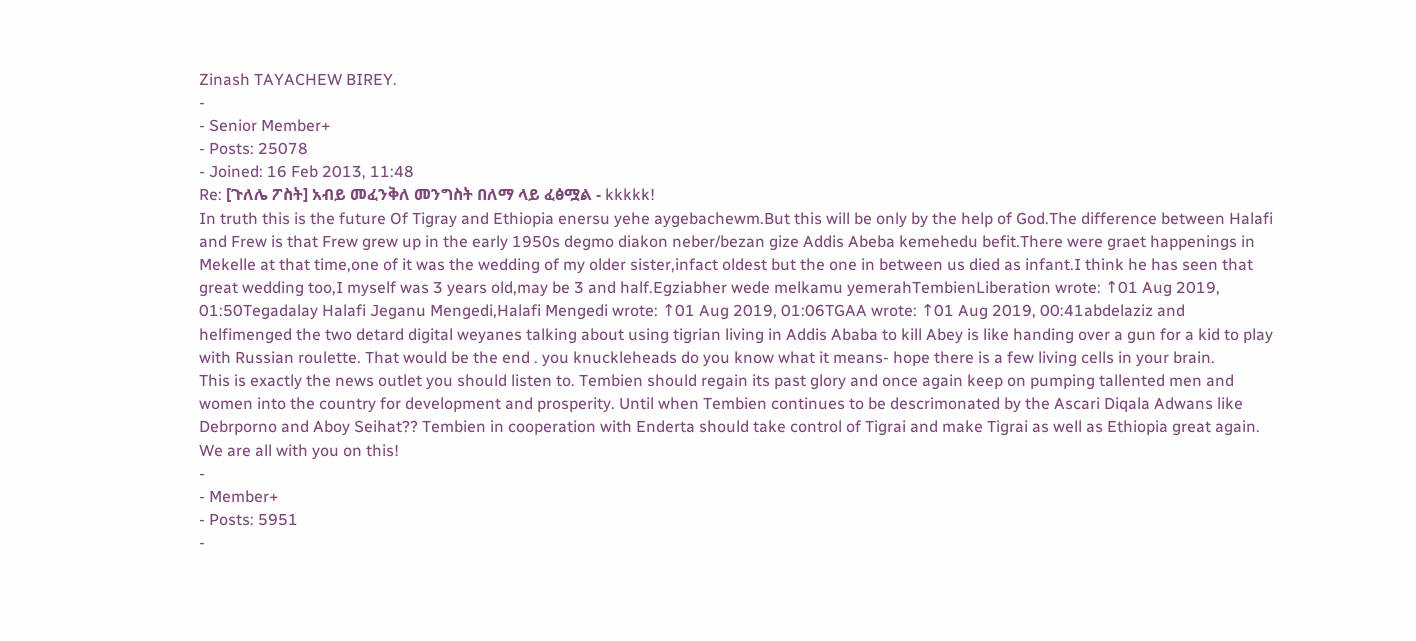Zinash TAYACHEW BIREY.
-
- Senior Member+
- Posts: 25078
- Joined: 16 Feb 2013, 11:48
Re: [ጉለሌ ፖስት] አብይ መፈንቅለ መንግስት በለማ ላይ ፈፅሟል - kkkkk!
In truth this is the future Of Tigray and Ethiopia enersu yehe aygebachewm.But this will be only by the help of God.The difference between Halafi and Frew is that Frew grew up in the early 1950s degmo diakon neber/bezan gize Addis Abeba kemehedu befit.There were graet happenings in Mekelle at that time,one of it was the wedding of my older sister,infact oldest but the one in between us died as infant.I think he has seen that great wedding too,I myself was 3 years old,may be 3 and half.Egziabher wede melkamu yemerahTembienLiberation wrote: ↑01 Aug 2019, 01:50Tegadalay Halafi Jeganu Mengedi,Halafi Mengedi wrote: ↑01 Aug 2019, 01:06TGAA wrote: ↑01 Aug 2019, 00:41abdelaziz and helfimenged the two detard digital weyanes talking about using tigrian living in Addis Ababa to kill Abey is like handing over a gun for a kid to play with Russian roulette. That would be the end . you knuckleheads do you know what it means- hope there is a few living cells in your brain.
This is exactly the news outlet you should listen to. Tembien should regain its past glory and once again keep on pumping tallented men and women into the country for development and prosperity. Until when Tembien continues to be descrimonated by the Ascari Diqala Adwans like Debrporno and Aboy Seihat?? Tembien in cooperation with Enderta should take control of Tigrai and make Tigrai as well as Ethiopia great again. We are all with you on this!
-
- Member+
- Posts: 5951
-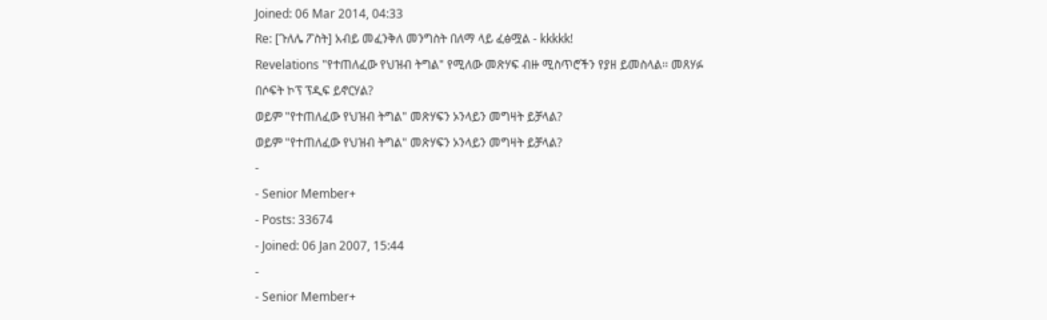Joined: 06 Mar 2014, 04:33
Re: [ጉለሌ ፖስት] አብይ መፈንቅለ መንግስት በለማ ላይ ፈፅሟል - kkkkk!
Revelations "የተጠለፈው የህዝብ ትግል" የሚለው መጽሃፍ ብዙ ሚስጥሮችን የያዘ ይመስላል፡፡ መጸሃፉ በሶፍት ኮፕ ፕዲፍ ይኖርሃል?
ወይም "የተጠለፈው የህዝብ ትግል" መጽሃፍን ኦንላይን መግዛት ይቻላል?
ወይም "የተጠለፈው የህዝብ ትግል" መጽሃፍን ኦንላይን መግዛት ይቻላል?
-
- Senior Member+
- Posts: 33674
- Joined: 06 Jan 2007, 15:44
-
- Senior Member+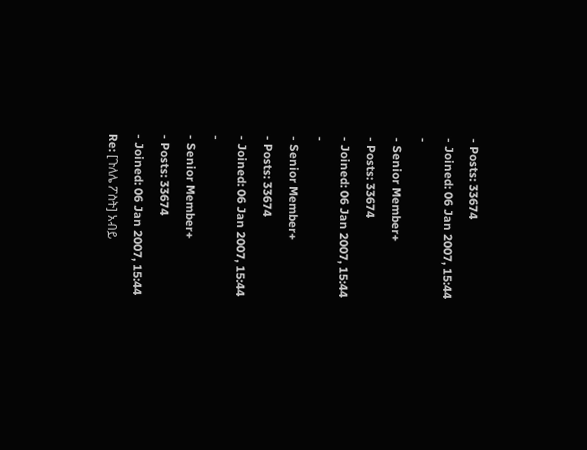- Posts: 33674
- Joined: 06 Jan 2007, 15:44
-
- Senior Member+
- Posts: 33674
- Joined: 06 Jan 2007, 15:44
-
- Senior Member+
- Posts: 33674
- Joined: 06 Jan 2007, 15:44
-
- Senior Member+
- Posts: 33674
- Joined: 06 Jan 2007, 15:44
Re: [ጉለሌ ፖስት] አብይ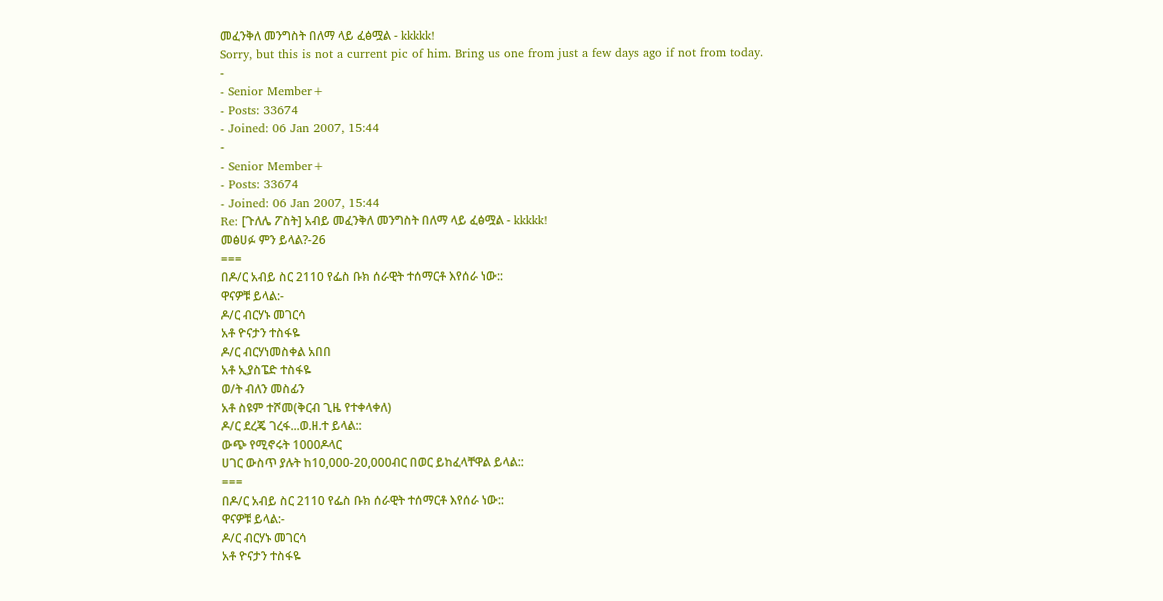መፈንቅለ መንግስት በለማ ላይ ፈፅሟል - kkkkk!
Sorry, but this is not a current pic of him. Bring us one from just a few days ago if not from today.
-
- Senior Member+
- Posts: 33674
- Joined: 06 Jan 2007, 15:44
-
- Senior Member+
- Posts: 33674
- Joined: 06 Jan 2007, 15:44
Re: [ጉለሌ ፖስት] አብይ መፈንቅለ መንግስት በለማ ላይ ፈፅሟል - kkkkk!
መፅሀፉ ምን ይላል?-26
===
በዶ/ር አብይ ስር 2110 የፌስ ቡክ ሰራዊት ተሰማርቶ እየሰራ ነው::
ዋናዎቹ ይላል:-
ዶ/ር ብርሃኑ መገርሳ
አቶ ዮናታን ተስፋዬ
ዶ/ር ብርሃነመስቀል አበበ
አቶ ኢያስፔድ ተስፋዬ
ወ/ት ብለን መስፊን
አቶ ስዩም ተሾመ(ቅርብ ጊዜ የተቀላቀለ)
ዶ/ር ደረጄ ገረፋ...ወ.ዘ.ተ ይላል::
ውጭ የሚኖሩት 1000ዶላር
ሀገር ውስጥ ያሉት ከ10,000-20,000ብር በወር ይከፈላቸዋል ይላል::
===
በዶ/ር አብይ ስር 2110 የፌስ ቡክ ሰራዊት ተሰማርቶ እየሰራ ነው::
ዋናዎቹ ይላል:-
ዶ/ር ብርሃኑ መገርሳ
አቶ ዮናታን ተስፋዬ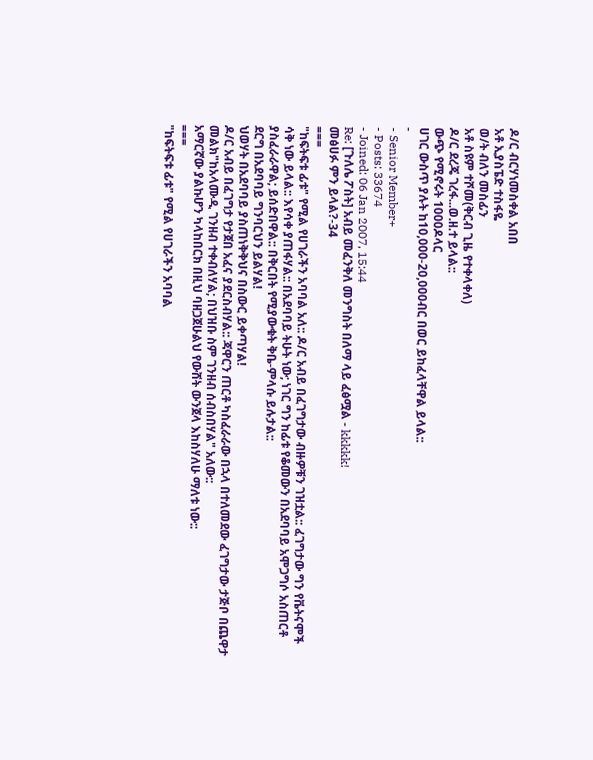ዶ/ር ብርሃነመስቀል አበበ
አቶ ኢያስፔድ ተስፋዬ
ወ/ት ብለን መስፊን
አቶ ስዩም ተሾመ(ቅርብ ጊዜ የተቀላቀለ)
ዶ/ር ደረጄ ገረፋ...ወ.ዘ.ተ ይላል::
ውጭ የሚኖሩት 1000ዶላር
ሀገር ውስጥ ያሉት ከ10,000-20,000ብር በወር ይከፈላቸዋል ይላል::
-
- Senior Member+
- Posts: 33674
- Joined: 06 Jan 2007, 15:44
Re: [ጉለሌ ፖስት] አብይ መፈንቅለ መንግስት በለማ ላይ ፈፅሟል - kkkkk!
መፅሀፉ ምን ይላል?-34
===
"ከፍትፍቱ ፊቱ" የሚል የሀገራችን አባባል አለ:: ዶ/ር አብይ በፈገግታው ብዙዎቹን ገዝቷል:: ፈገግታው ግን የቬትናሞች ሳቅ ነው ይላል:: እየሳቀ ያጠፋሃል:: በአደባባይ ትሁት ነው; ነገር ግን ከፊቱ የቆመውን በአደባባይ አሞጋግሶ አስጠርቶ ያስፈራራዋል; ይሰድበዋል:: በቅርበት የሚያውቁት ቅቤ-ምላሱ ይሉታል::
ደርግ በአደባባይ ግንባርህን ይልሃል!
ህወሃት በአደባባይ ያስጠነቅቅህና በስውር ይቀጣሃል!
ዶ/ር አብይ በፈገግታ የታጀበ አፈና ያደርስብሃል:: ጃዋርን ጠርቶ ካስፈራራው በኋላ በተለመደው ፈገግታው ታጅቦ በጨዋታ መልክ"ከአላሙዲ ገንዘብ ተቀብለሃል; በህዝቡ ስም ገንዘብ ሰብስበሃል" አለው::
አማርኛው ያልኩሆን ካላከበርክ በዚህ ባዘጋጀሁልህ የውሸት ውንጀላ እከስሃለሁ ማለቱ ነው::
===
"ከፍትፍቱ ፊቱ" የሚል የሀገራችን አባባል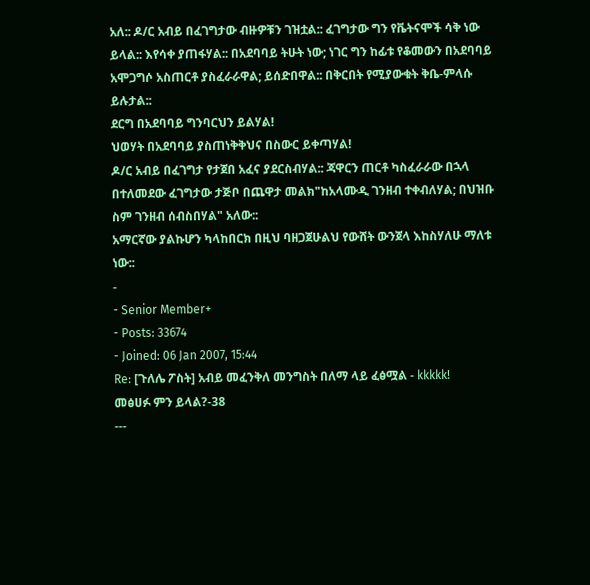አለ:: ዶ/ር አብይ በፈገግታው ብዙዎቹን ገዝቷል:: ፈገግታው ግን የቬትናሞች ሳቅ ነው ይላል:: እየሳቀ ያጠፋሃል:: በአደባባይ ትሁት ነው; ነገር ግን ከፊቱ የቆመውን በአደባባይ አሞጋግሶ አስጠርቶ ያስፈራራዋል; ይሰድበዋል:: በቅርበት የሚያውቁት ቅቤ-ምላሱ ይሉታል::
ደርግ በአደባባይ ግንባርህን ይልሃል!
ህወሃት በአደባባይ ያስጠነቅቅህና በስውር ይቀጣሃል!
ዶ/ር አብይ በፈገግታ የታጀበ አፈና ያደርስብሃል:: ጃዋርን ጠርቶ ካስፈራራው በኋላ በተለመደው ፈገግታው ታጅቦ በጨዋታ መልክ"ከአላሙዲ ገንዘብ ተቀብለሃል; በህዝቡ ስም ገንዘብ ሰብስበሃል" አለው::
አማርኛው ያልኩሆን ካላከበርክ በዚህ ባዘጋጀሁልህ የውሸት ውንጀላ እከስሃለሁ ማለቱ ነው::
-
- Senior Member+
- Posts: 33674
- Joined: 06 Jan 2007, 15:44
Re: [ጉለሌ ፖስት] አብይ መፈንቅለ መንግስት በለማ ላይ ፈፅሟል - kkkkk!
መፅሀፉ ምን ይላል?-38
---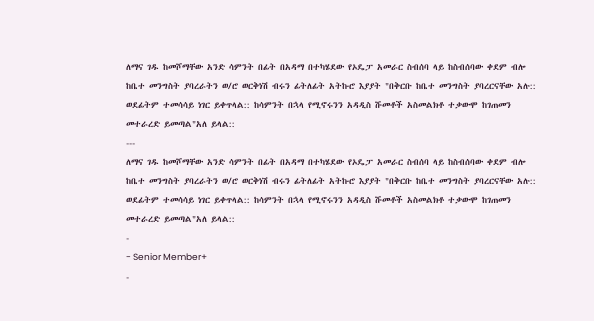ለማና ገዱ ከመሾማቸው አንድ ሳምንት በፊት በአዳማ በተካሄደው የኦዴፓ አመራር ስብሰባ ላይ ከስብሰባው ቀደም ብሎ ከቤተ መንግስት ያባረራትን ወ/ሮ ወርቅነሽ ብሩን ፊትለፊት አትኩሮ እያያት "በቅርቡ ከቤተ መንግስት ያባረርናቸው አሉ:: ወደፊትም ተመሳሳይ ነገር ይቀጥላል:: ከሳምንት በኋላ የሚኖሩንን አዳዲስ ሹመቶች አስመልክቶ ተቃውሞ ከገጠመን መተራረድ ይመጣል"አለ ይላል::
---
ለማና ገዱ ከመሾማቸው አንድ ሳምንት በፊት በአዳማ በተካሄደው የኦዴፓ አመራር ስብሰባ ላይ ከስብሰባው ቀደም ብሎ ከቤተ መንግስት ያባረራትን ወ/ሮ ወርቅነሽ ብሩን ፊትለፊት አትኩሮ እያያት "በቅርቡ ከቤተ መንግስት ያባረርናቸው አሉ:: ወደፊትም ተመሳሳይ ነገር ይቀጥላል:: ከሳምንት በኋላ የሚኖሩንን አዳዲስ ሹመቶች አስመልክቶ ተቃውሞ ከገጠመን መተራረድ ይመጣል"አለ ይላል::
-
- Senior Member+
-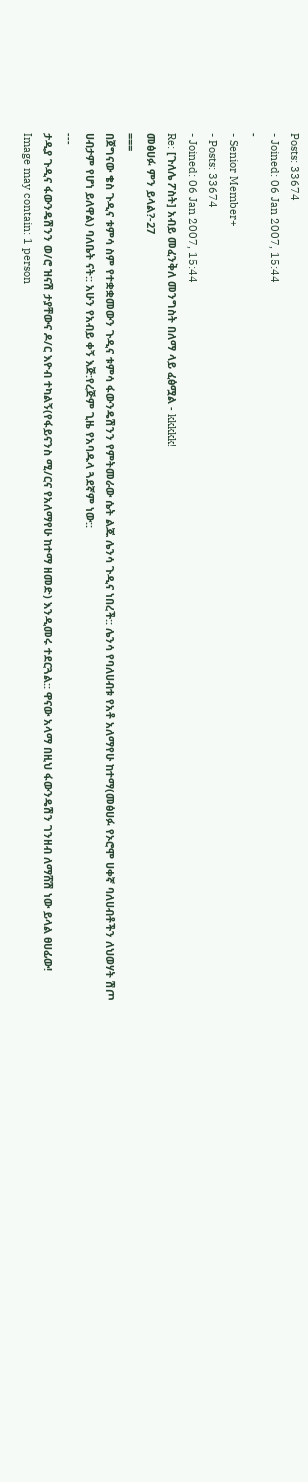Posts: 33674
- Joined: 06 Jan 2007, 15:44
-
- Senior Member+
- Posts: 33674
- Joined: 06 Jan 2007, 15:44
Re: [ጉለሌ ፖስት] አብይ መፈንቅለ መንግስት በለማ ላይ ፈፅሟል - kkkkk!
መፅሀፉ ምን ይላል?-27
===
በጀግናው ቄስ ጉዲና ቱምሳ ስም የተቋቋመውን ጉዲና ቱምሳ ፋውንዴሽንን የምትመራው ሴት ልጁ ሌንሳ ጉዲና ነበረች:: ሌንሳ የባለሀብቱ የአቶ አለማየሁ ከተማ(መፅሀፉ የኦሮሞ ሀቀኛ ባለሀብቶችን ለህወሃት ሽጦ ሀብታም የሆነ ይለዋል) ባለቤት ናት:: አሁን የአብይ ቀኝ እጅ:የረጅም ጊዜ የአባዱላ ጓደኛም ነው::
---
ታዲያ ጉዲና ፋውንዴሽንን ወ/ሮ ዝናሽ ታያቸውና ዶ/ር እዮብ ተካልኝ(የፋይናንስ ሚ/ርና የአለማየሁ ከተማ ዘመድ) እንዲመሩ ተደርጓል:: ዋናው አላማ በዚህ ፋውንዴሽን ገንዘብ ለማሸሽ ነው ይላል ፀሀፊው!
Image may contain: 1 person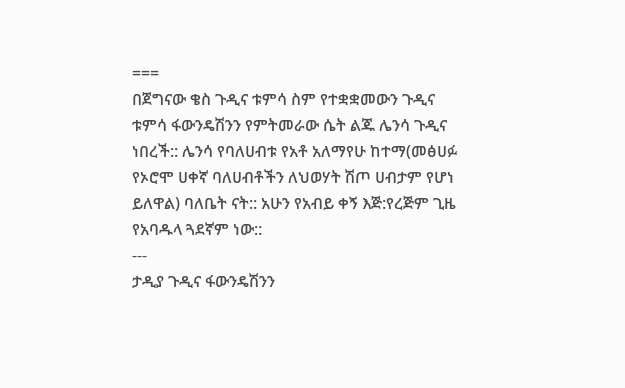===
በጀግናው ቄስ ጉዲና ቱምሳ ስም የተቋቋመውን ጉዲና ቱምሳ ፋውንዴሽንን የምትመራው ሴት ልጁ ሌንሳ ጉዲና ነበረች:: ሌንሳ የባለሀብቱ የአቶ አለማየሁ ከተማ(መፅሀፉ የኦሮሞ ሀቀኛ ባለሀብቶችን ለህወሃት ሽጦ ሀብታም የሆነ ይለዋል) ባለቤት ናት:: አሁን የአብይ ቀኝ እጅ:የረጅም ጊዜ የአባዱላ ጓደኛም ነው::
---
ታዲያ ጉዲና ፋውንዴሽንን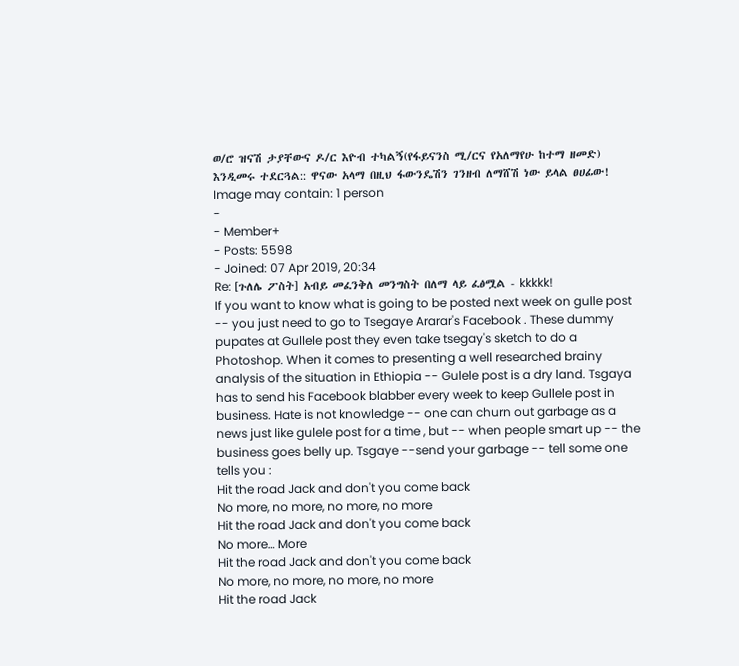ወ/ሮ ዝናሽ ታያቸውና ዶ/ር እዮብ ተካልኝ(የፋይናንስ ሚ/ርና የአለማየሁ ከተማ ዘመድ) እንዲመሩ ተደርጓል:: ዋናው አላማ በዚህ ፋውንዴሽን ገንዘብ ለማሸሽ ነው ይላል ፀሀፊው!
Image may contain: 1 person
-
- Member+
- Posts: 5598
- Joined: 07 Apr 2019, 20:34
Re: [ጉለሌ ፖስት] አብይ መፈንቅለ መንግስት በለማ ላይ ፈፅሟል - kkkkk!
If you want to know what is going to be posted next week on gulle post -- you just need to go to Tsegaye Ararar's Facebook . These dummy pupates at Gullele post they even take tsegay's sketch to do a Photoshop. When it comes to presenting a well researched brainy analysis of the situation in Ethiopia -- Gulele post is a dry land. Tsgaya has to send his Facebook blabber every week to keep Gullele post in business. Hate is not knowledge -- one can churn out garbage as a news just like gulele post for a time , but -- when people smart up -- the business goes belly up. Tsgaye --send your garbage -- tell some one tells you :
Hit the road Jack and don't you come back
No more, no more, no more, no more
Hit the road Jack and don't you come back
No more… More
Hit the road Jack and don't you come back
No more, no more, no more, no more
Hit the road Jack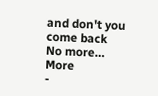and don't you come back
No more… More
-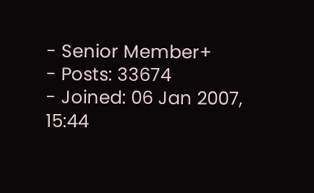- Senior Member+
- Posts: 33674
- Joined: 06 Jan 2007, 15:44